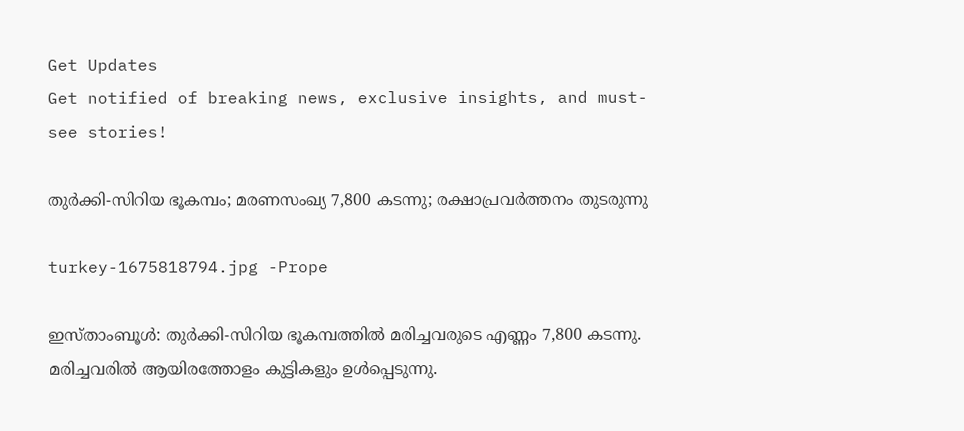Get Updates
Get notified of breaking news, exclusive insights, and must-see stories!

തുർക്കി-സിറിയ ഭൂകമ്പം; മരണസംഖ്യ 7,800 കടന്നു; രക്ഷാപ്രവർത്തനം തുടരുന്നു

turkey-1675818794.jpg -Prope

ഇസ്താംബൂൾ: തുർക്കി-സിറിയ ഭൂകമ്പത്തിൽ മരിച്ചവരുടെ എണ്ണം 7,800 കടന്നു. മരിച്ചവരിൽ ആയിരത്തോളം കുട്ടികളും ഉൾപ്പെടുന്നു.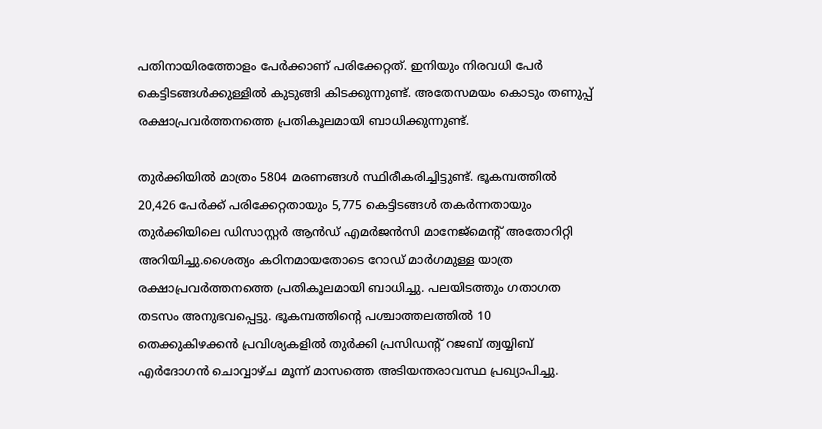പതിനായിരത്തോളം പേർക്കാണ് പരിക്കേറ്റത്. ഇനിയും നിരവധി പേർ കെട്ടിടങ്ങൾക്കുള്ളിൽ കുടുങ്ങി കിടക്കുന്നുണ്ട്. അതേസമയം കൊടും തണുപ്പ് രക്ഷാപ്രവർത്തനത്തെ പ്രതികൂലമായി ബാധിക്കുന്നുണ്ട്.

തുർക്കിയിൽ മാത്രം 5804 മരണങ്ങൾ സ്ഥിരീകരിച്ചിട്ടുണ്ട്. ഭൂകമ്പത്തിൽ 20,426 പേർക്ക് പരിക്കേറ്റതായും 5,775 കെട്ടിടങ്ങൾ തകർന്നതായും തുർക്കിയിലെ ഡിസാസ്റ്റർ ആൻഡ് എമർജൻസി മാനേജ്‌മെന്റ് അതോറിറ്റി അറിയിച്ചു.ശൈത്യം കഠിനമായതോടെ റോഡ് മാർഗമുള്ള യാത്ര രക്ഷാപ്രവർത്തനത്തെ പ്രതികൂലമായി ബാധിച്ചു. പലയിടത്തും ഗതാഗത തടസം അനുഭവപ്പെട്ടു. ഭൂകമ്പത്തിന്റെ പശ്ചാത്തലത്തിൽ 10 തെക്കുകിഴക്കൻ പ്രവിശ്യകളിൽ തുർക്കി പ്രസിഡന്റ് റജബ് ത്വയ്യിബ് എർദോഗൻ ചൊവ്വാഴ്ച മൂന്ന് മാസത്തെ അടിയന്തരാവസ്ഥ പ്രഖ്യാപിച്ചു.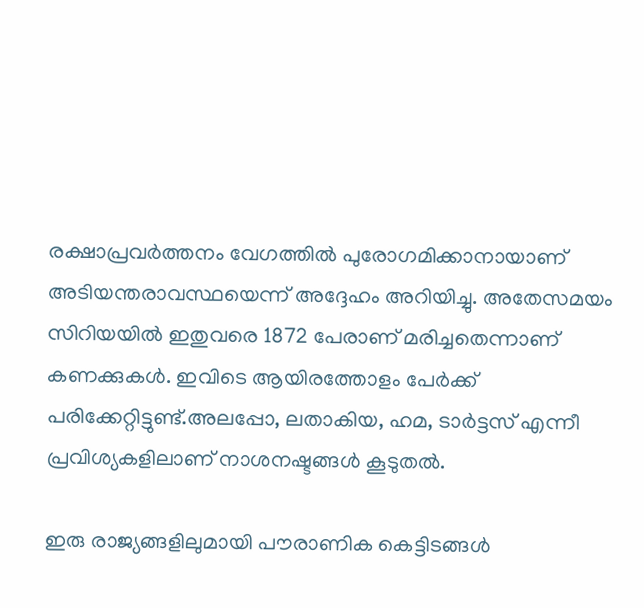രക്ഷാപ്രവർത്തനം വേഗത്തിൽ പുരോഗമിക്കാനായാണ് അടിയന്തരാവസ്ഥയെന്ന് അദ്ദേഹം അറിയിച്ചു. അതേസമയം സിറിയയിൽ ഇതുവരെ 1872 പേരാണ് മരിച്ചതെന്നാണ് കണക്കുകൾ. ഇവിടെ ആയിരത്തോളം പേർക്ക് പരിക്കേറ്റിട്ടുണ്ട്.അലപ്പോ, ലതാകിയ, ഹമ, ടാർട്ടസ് എന്നീ പ്രവിശ്യകളിലാണ് നാശനഷ്ടങ്ങൾ കൂടുതൽ.

ഇരു രാജ്യങ്ങളിലുമായി പൗരാണിക കെട്ടിടങ്ങൾ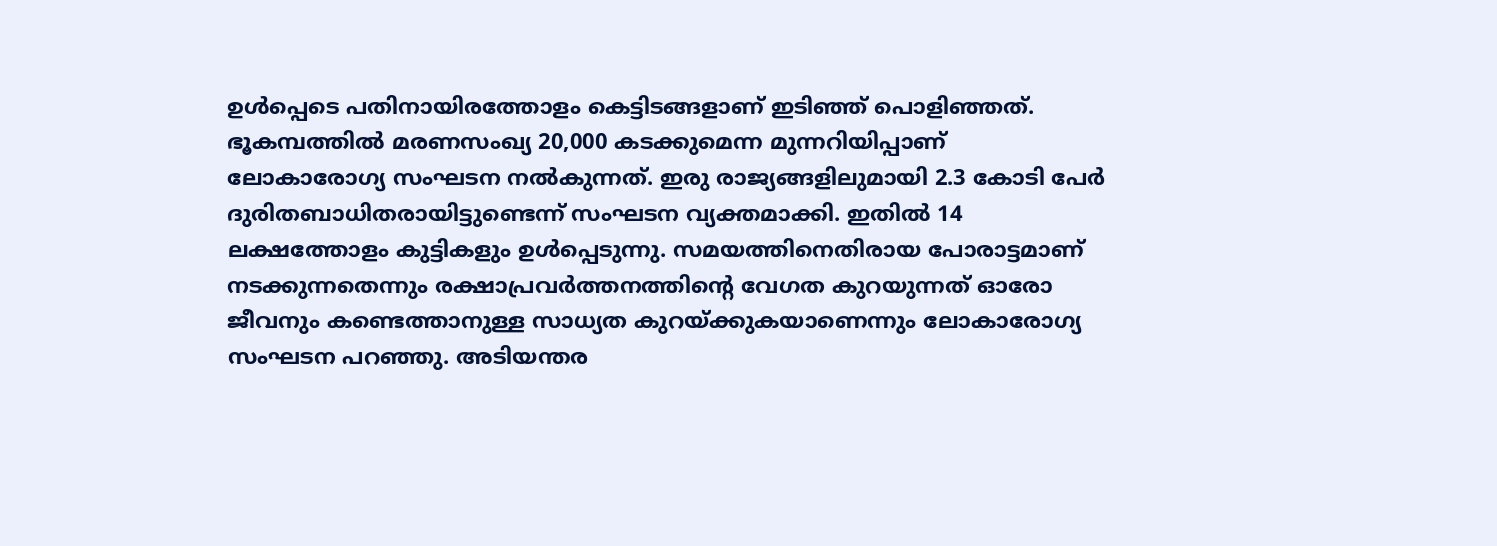ഉൾപ്പെടെ പതിനായിരത്തോളം കെട്ടിടങ്ങളാണ് ഇടിഞ്ഞ് പൊളിഞ്ഞത്. ഭൂകമ്പത്തിൽ മരണസംഖ്യ 20,000 കടക്കുമെന്ന മുന്നറിയിപ്പാണ് ലോകാരോഗ്യ സംഘടന നൽകുന്നത്. ഇരു രാജ്യങ്ങളിലുമായി 2.3 കോടി പേർ ദുരിതബാധിതരായിട്ടുണ്ടെന്ന് സംഘടന വ്യക്തമാക്കി. ഇതിൽ 14 ലക്ഷത്തോളം കുട്ടികളും ഉൾപ്പെടുന്നു. സമയത്തിനെതിരായ പോരാട്ടമാണ് നടക്കുന്നതെന്നും രക്ഷാപ്രവർത്തനത്തിന്റെ വേഗത കുറയുന്നത് ഓരോ ജീവനും കണ്ടെത്താനുള്ള സാധ്യത കുറയ്ക്കുകയാണെന്നും ലോകാരോഗ്യ സംഘടന പറഞ്ഞു. അടിയന്തര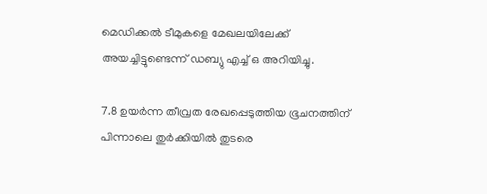മെഡിക്കൽ ടീമുകളെ മേഖലയിലേക്ക് അയച്ചിട്ടുണ്ടെന്ന് ഡബ്യു എച്ച് ഒ അറിയിച്ചു.

7.8 ഉയർന്ന തീവ്രത രേഖപ്പെടുത്തിയ ഭൂചനത്തിന് പിന്നാലെ തുർക്കിയിൽ തുടരെ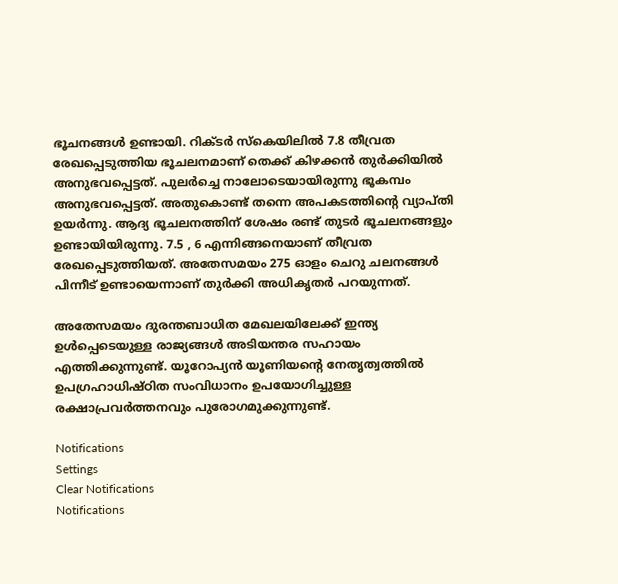ഭൂചനങ്ങൾ ഉണ്ടായി. റിക്ടര്‍ സ്‌കെയിലില്‍ 7.8 തീവ്രത രേഖപ്പെടുത്തിയ ഭൂചലനമാണ് തെക്ക് കിഴക്കന്‍ തുര്‍ക്കിയില്‍ അനുഭവപ്പെട്ടത്. പുലർച്ചെ നാലോടെയായിരുന്നു ഭൂകമ്പം അനുഭവപ്പെട്ടത്. അതുകൊണ്ട് തന്നെ അപകടത്തിന്റെ വ്യാപ്തി ഉയർന്നു. ആദ്യ ഭൂചലനത്തിന് ശേഷം രണ്ട് തുടർ ഭൂചലനങ്ങളും ഉണ്ടായിയിരുന്നു. 7.5 , 6 എന്നിങ്ങനെയാണ് തീവ്രത രേഖപ്പെടുത്തിയത്. അതേസമയം 275 ഓളം ചെറു ചലനങ്ങൾ പിന്നീട് ഉണ്ടായെന്നാണ് തുർക്കി അധികൃതർ പറയുന്നത്.

അതേസമയം ദുരന്തബാധിത മേഖലയിലേക്ക് ഇന്ത്യ ഉൾപ്പെടെയുള്ള രാജ്യങ്ങൾ അടിയന്തര സഹായം എത്തിക്കുന്നുണ്ട്. യൂറോപ്യൻ യൂണിയന്റെ നേതൃത്വത്തിൽ ഉപഗ്രഹാധിഷ്ഠിത സംവിധാനം ഉപയോഗിച്ചുള്ള രക്ഷാപ്രവർത്തനവും പുരോഗമുക്കുന്നുണ്ട്.

Notifications
Settings
Clear Notifications
Notifications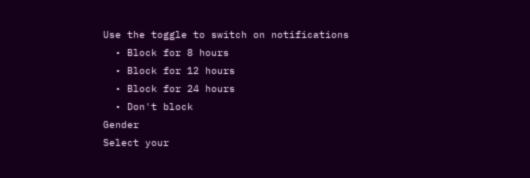Use the toggle to switch on notifications
  • Block for 8 hours
  • Block for 12 hours
  • Block for 24 hours
  • Don't block
Gender
Select your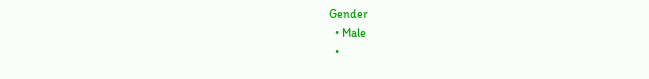Gender
  • Male
  •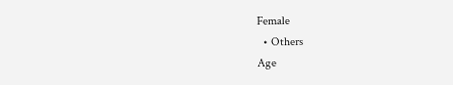Female
  • Others
Age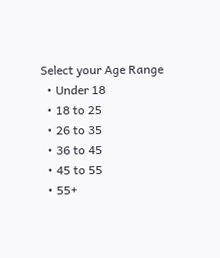Select your Age Range
  • Under 18
  • 18 to 25
  • 26 to 35
  • 36 to 45
  • 45 to 55
  • 55+